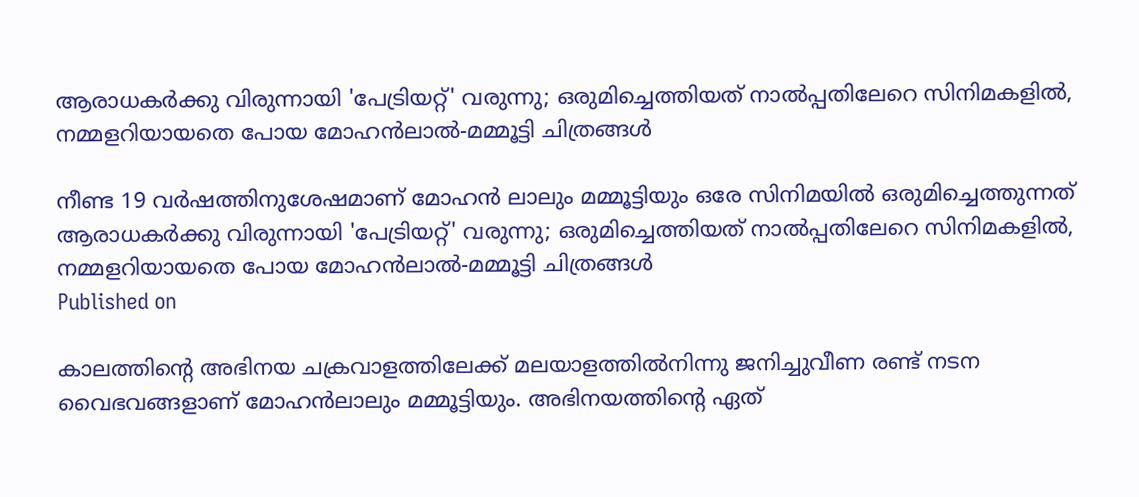ആരാധകർക്കു വിരുന്നായി 'പേട്രിയറ്റ്' വരുന്നു; ഒരുമിച്ചെത്തിയത് നാൽപ്പതിലേറെ സിനിമകളിൽ, നമ്മളറിയായതെ പോയ മോഹൻലാൽ-മമ്മൂട്ടി ചിത്രങ്ങൾ

നീണ്ട 19 വർഷത്തിനുശേഷമാണ് മോഹൻ ലാലും മമ്മൂട്ടിയും ഒരേ സിനിമയിൽ ഒരുമിച്ചെത്തുന്നത്
ആരാധകർക്കു വിരുന്നായി 'പേട്രിയറ്റ്' വരുന്നു; ഒരുമിച്ചെത്തിയത് നാൽപ്പതിലേറെ സിനിമകളിൽ, നമ്മളറിയായതെ പോയ മോഹൻലാൽ-മമ്മൂട്ടി ചിത്രങ്ങൾ
Published on

കാലത്തിന്റെ അഭിനയ ചക്രവാളത്തിലേക്ക് മലയാളത്തിൽനിന്നു ജനിച്ചുവീണ രണ്ട് നടന വൈഭവങ്ങളാണ് മോഹൻലാലും മമ്മൂട്ടിയും. അഭിനയത്തിന്റെ ഏത്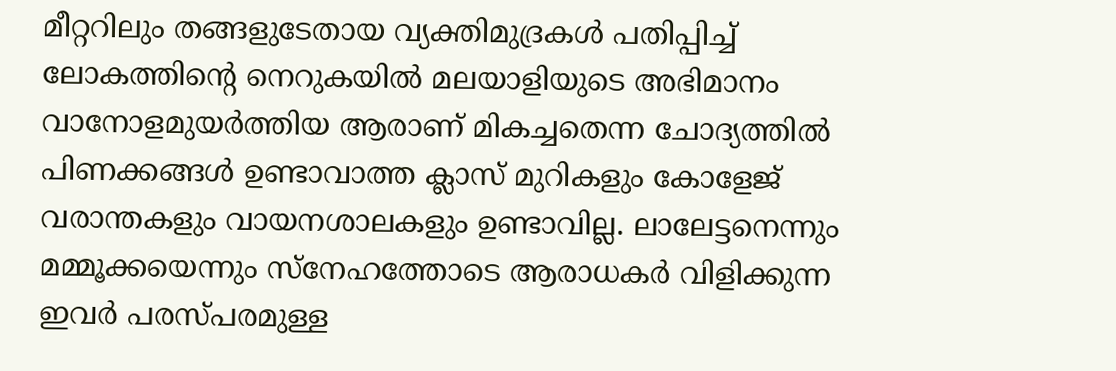മീറ്ററിലും തങ്ങളുടേതായ വ്യക്തിമുദ്രകൾ പതിപ്പിച്ച് ലോകത്തിന്റെ നെറുകയിൽ മലയാളിയുടെ അഭിമാനം വാനോളമുയർത്തിയ ആരാണ് മികച്ചതെന്ന ചോദ്യത്തിൽ പിണക്കങ്ങൾ ഉണ്ടാവാത്ത ക്ലാസ് മുറികളും കോളേജ് വരാന്തകളും വായനശാലകളും ഉണ്ടാവില്ല. ലാലേട്ടനെന്നും മമ്മൂക്കയെന്നും സ്നേഹത്തോടെ ആരാധകർ വിളിക്കുന്ന ഇവർ പരസ്പരമുള്ള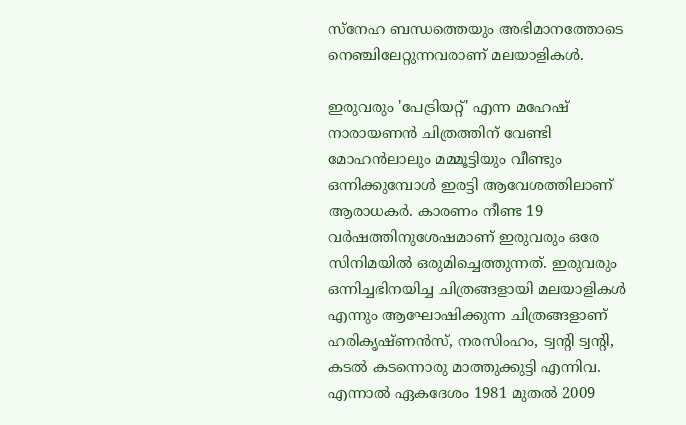സ്നേഹ ബന്ധത്തെയും അഭിമാനത്തോടെ നെഞ്ചിലേറ്റുന്നവരാണ് മലയാളികൾ.

ഇരുവരും 'പേട്രിയറ്റ്' എന്ന മഹേഷ് നാരായണൻ ചിത്രത്തിന് വേണ്ടി മോഹൻലാലും മമ്മൂട്ടിയും വീണ്ടും ഒന്നിക്കുമ്പോൾ ഇരട്ടി ആവേശത്തിലാണ് ആരാധകർ. കാരണം നീണ്ട 19 വർഷത്തിനുശേഷമാണ് ഇരുവരും ഒരേ സിനിമയിൽ ഒരുമിച്ചെത്തുന്നത്. ഇരുവരും ഒന്നിച്ചഭിനയിച്ച ചിത്രങ്ങളായി മലയാളികൾ എന്നും ആഘോഷിക്കുന്ന ചിത്രങ്ങളാണ് ഹരികൃഷ്ണൻസ്, നരസിംഹം, ട്വന്റി ട്വന്റി, കടൽ കടന്നൊരു മാത്തുക്കുട്ടി എന്നിവ. എന്നാൽ ഏകദേശം 1981 മുതൽ 2009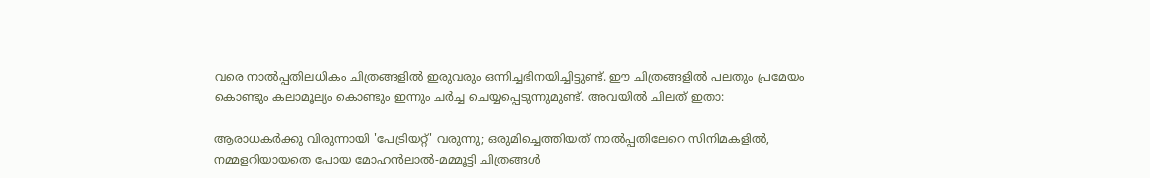വരെ നാൽപ്പതിലധികം ചിത്രങ്ങളിൽ ഇരുവരും ഒന്നിച്ചഭിനയിച്ചിട്ടുണ്ട്. ഈ ചിത്രങ്ങളിൽ പലതും പ്രമേയം കൊണ്ടും കലാമൂല്യം കൊണ്ടും ഇന്നും ചർച്ച ചെയ്യപ്പെടുന്നുമുണ്ട്. അവയിൽ ചിലത് ഇതാ:

ആരാധകർക്കു വിരുന്നായി 'പേട്രിയറ്റ്' വരുന്നു; ഒരുമിച്ചെത്തിയത് നാൽപ്പതിലേറെ സിനിമകളിൽ, നമ്മളറിയായതെ പോയ മോഹൻലാൽ-മമ്മൂട്ടി ചിത്രങ്ങൾ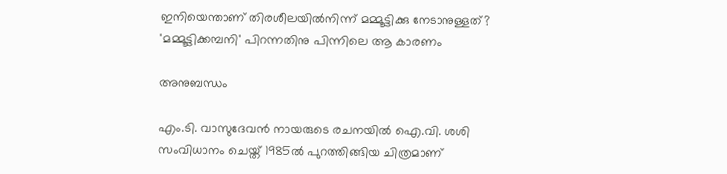ഇനിയെന്താണ് തിരശീലയില്‍നിന്ന് മമ്മൂട്ടിക്കു നേടാനുള്ളത്? 'മമ്മൂട്ടിക്കമ്പനി' പിറന്നതിനു പിന്നിലെ ആ കാരണം

അനുബന്ധം

എം.ടി. വാസുദേവൻ നായരുടെ രചനയിൽ ഐ.വി. ശശി സംവിധാനം ചെയ്ത് 1985ൽ പുറത്തിങ്ങിയ ചിത്രമാണ്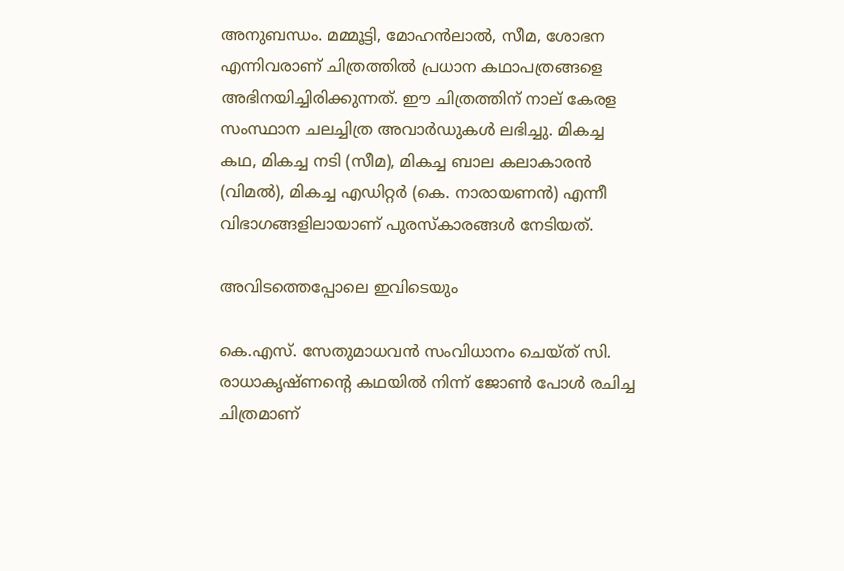അനുബന്ധം. മമ്മൂട്ടി, മോഹൻലാൽ, സീമ, ശോഭന എന്നിവരാണ് ചിത്രത്തിൽ പ്രധാന കഥാപത്രങ്ങളെ അഭിനയിച്ചിരിക്കുന്നത്. ഈ ചിത്രത്തിന് നാല് കേരള സംസ്ഥാന ചലച്ചിത്ര അവാർഡുകൾ ലഭിച്ചു. മികച്ച കഥ, മികച്ച നടി (സീമ), മികച്ച ബാല കലാകാരൻ (വിമൽ), മികച്ച എഡിറ്റർ (കെ. നാരായണൻ) എന്നീ വിഭാഗങ്ങളിലായാണ് പുരസ്‌കാരങ്ങൾ നേടിയത്.

അവിടത്തെപ്പോലെ ഇവിടെയും

കെ.എസ്. സേതുമാധവൻ സംവിധാനം ചെയ്ത് സി. രാധാകൃഷ്ണന്റെ കഥയിൽ നിന്ന് ജോൺ പോൾ രചിച്ച ചിത്രമാണ്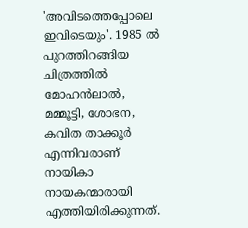'അവിടത്തെപ്പോലെ ഇവിടെയും'. 1985 ൽ പുറത്തിറങ്ങിയ ചിത്രത്തിൽ മോഹൻലാൽ, മമ്മൂട്ടി, ശോഭന, കവിത താക്കൂർ എന്നിവരാണ് നായികാ നായകന്മാരായി എത്തിയിരിക്കുന്നത്.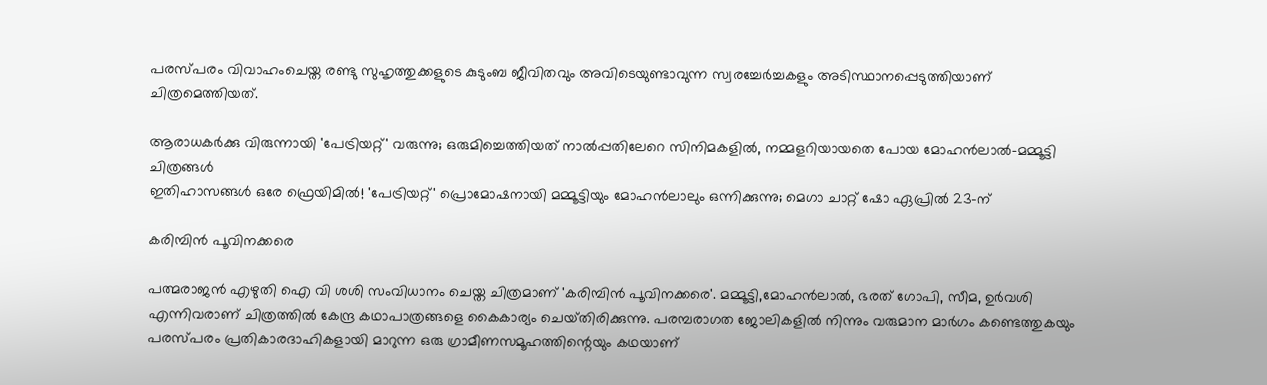പരസ്പരം വിവാഹംചെയ്ത രണ്ടു സുഹൃത്തുക്കളുടെ കുടുംബ ജീവിതവും അവിടെയുണ്ടാവുന്ന സ്വരച്ചേർച്ചകളും അടിസ്ഥാനപ്പെടുത്തിയാണ് ചിത്രമെത്തിയത്.

ആരാധകർക്കു വിരുന്നായി 'പേട്രിയറ്റ്' വരുന്നു; ഒരുമിച്ചെത്തിയത് നാൽപ്പതിലേറെ സിനിമകളിൽ, നമ്മളറിയായതെ പോയ മോഹൻലാൽ-മമ്മൂട്ടി ചിത്രങ്ങൾ
ഇതിഹാസങ്ങൾ ഒരേ ഫ്രെയിമിൽ! 'പേട്രിയറ്റ്' പ്രൊമോഷനായി മമ്മൂട്ടിയും മോഹൻലാലും ഒന്നിക്കുന്നു; മെഗാ ചാറ്റ് ഷോ ഏപ്രിൽ 23-ന്

കരിമ്പിൻ പൂവിനക്കരെ

പത്മരാജൻ എഴുതി ഐ വി ശശി സംവിധാനം ചെയ്ത ചിത്രമാണ് 'കരിമ്പിൻ പൂവിനക്കരെ'. മമ്മൂട്ടി,മോഹൻലാൽ, ഭരത് ഗോപി, സീമ, ഉർവശി എന്നിവരാണ് ചിത്രത്തിൽ കേന്ദ്ര കഥാപാത്രങ്ങളെ കൈകാര്യം ചെയ്‌തിരിക്കുന്നു. പരമ്പരാഗത ജോലികളിൽ നിന്നും വരുമാന മാർഗം കണ്ടെത്തുകയും പരസ്പരം പ്രതികാരദാഹികളായി മാറുന്ന ഒരു ഗ്രാമീണസമൂഹത്തിന്റെയും കഥയാണ്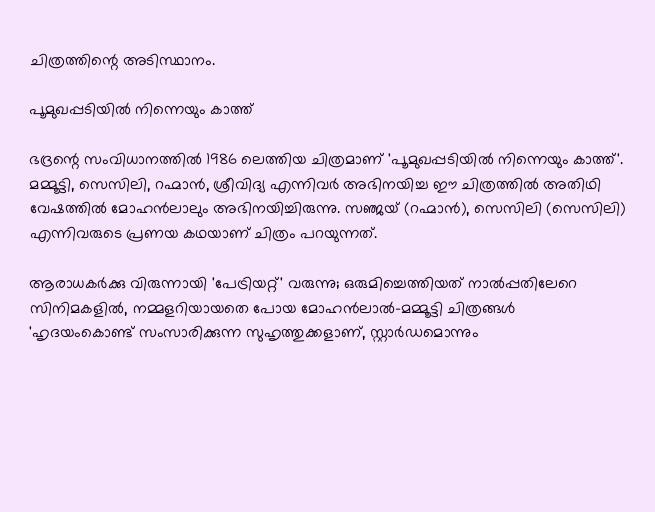ചിത്രത്തിന്റെ അടിസ്ഥാനം.

പൂമുഖപ്പടിയിൽ നിന്നെയും കാത്ത്

ഭദ്രന്റെ സംവിധാനത്തിൽ 1986 ലെത്തിയ ചിത്രമാണ് 'പൂമുഖപ്പടിയിൽ നിന്നെയും കാത്ത്'. മമ്മൂട്ടി, സെസിലി, റഹ്മാൻ, ശ്രീവിദ്യ എന്നിവർ അഭിനയിച്ച ഈ ചിത്രത്തിൽ അതിഥി വേഷത്തിൽ മോഹൻലാലും അഭിനയിച്ചിരുന്നു. സഞ്ജയ് (റഹ്മാൻ), സെസിലി (സെസിലി) എന്നിവരുടെ പ്രണയ കഥയാണ് ചിത്രം പറയുന്നത്.

ആരാധകർക്കു വിരുന്നായി 'പേട്രിയറ്റ്' വരുന്നു; ഒരുമിച്ചെത്തിയത് നാൽപ്പതിലേറെ സിനിമകളിൽ, നമ്മളറിയായതെ പോയ മോഹൻലാൽ-മമ്മൂട്ടി ചിത്രങ്ങൾ
'ഹൃദയംകൊണ്ട് സംസാരിക്കുന്ന സുഹൃത്തുക്കളാണ്, സ്റ്റാര്‍ഡമൊന്നും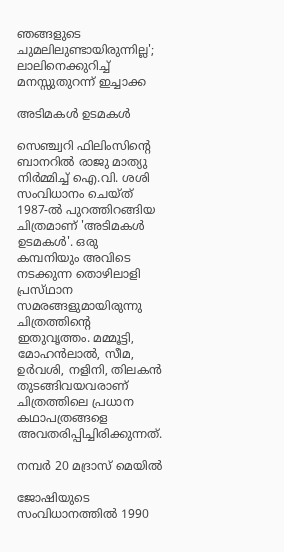ഞങ്ങളുടെ ചുമലിലുണ്ടായിരുന്നില്ല'; ലാലിനെക്കുറിച്ച് മനസ്സുതുറന്ന് ഇച്ചാക്ക

അടിമകൾ ഉടമകൾ

സെഞ്ച്വറി ഫിലിംസിന്റെ ബാനറിൽ രാജു മാത്യു നിർമ്മിച്ച് ഐ.വി. ശശി സംവിധാനം ചെയ്ത് 1987-ൽ പുറത്തിറങ്ങിയ ചിത്രമാണ് 'അടിമകൾ ഉടമകൾ'. ഒരു കമ്പനിയും അവിടെ നടക്കുന്ന തൊഴിലാളി പ്രസ്‌ഥാന സമരങ്ങളുമായിരുന്നു ചിത്രത്തിന്റെ ഇതുവൃത്തം. മമ്മൂട്ടി, മോഹൻലാൽ, സീമ, ഉർവശി, നളിനി, തിലകൻ തുടങ്ങിവയവരാണ് ചിത്രത്തിലെ പ്രധാന കഥാപത്രങ്ങളെ അവതരിപ്പിച്ചിരിക്കുന്നത്.

നമ്പർ 20 മദ്രാസ് മെയിൽ

ജോഷിയുടെ സംവിധാനത്തിൽ 1990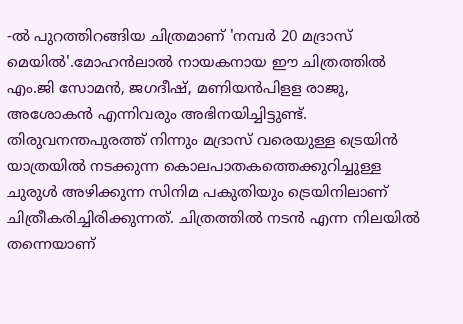-ൽ പുറത്തിറങ്ങിയ ചിത്രമാണ് 'നമ്പർ 20 മദ്രാസ് മെയിൽ'.മോഹൻലാൽ നായകനായ ഈ ചിത്രത്തിൽ എം.ജി സോമൻ, ജഗദീഷ്, മണിയൻപിളള രാജു, അശോകൻ എന്നിവരും അഭിനയിച്ചിട്ടുണ്ട്. തിരുവനന്തപുരത്ത് നിന്നും മദ്രാസ് വരെയുള്ള ട്രെയിൻ യാത്രയിൽ നടക്കുന്ന കൊലപാതകത്തെക്കുറിച്ചുള്ള ചുരുൾ അഴിക്കുന്ന സിനിമ പകുതിയും ട്രെയിനിലാണ്‌ ചിത്രീകരിച്ചിരിക്കുന്നത്. ചിത്രത്തിൽ നടൻ എന്ന നിലയിൽ തന്നെയാണ്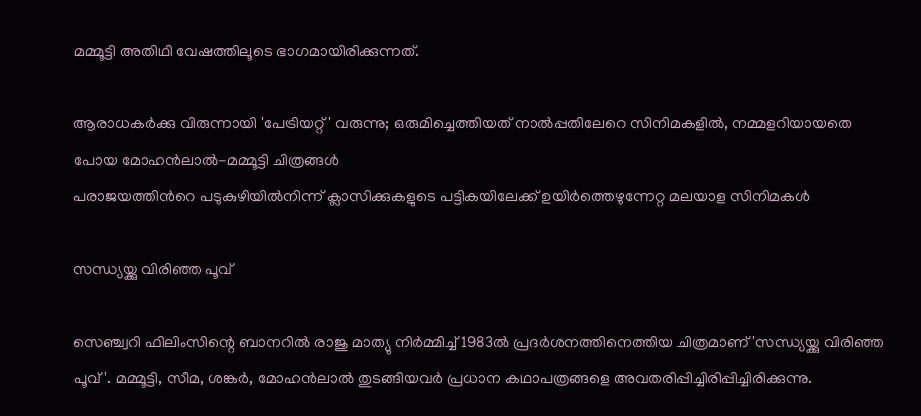മമ്മൂട്ടി അതിഥി വേഷത്തിലൂടെ ഭാഗമായിരിക്കുന്നത്.

ആരാധകർക്കു വിരുന്നായി 'പേട്രിയറ്റ്' വരുന്നു; ഒരുമിച്ചെത്തിയത് നാൽപ്പതിലേറെ സിനിമകളിൽ, നമ്മളറിയായതെ പോയ മോഹൻലാൽ-മമ്മൂട്ടി ചിത്രങ്ങൾ
പരാജയത്തിന്‍റെ പടുകുഴിയില്‍നിന്ന് ക്ലാസിക്കുകളുടെ പട്ടികയിലേക്ക് ഉയിർത്തെഴുന്നേറ്റ മലയാള സിനിമകള്‍

സന്ധ്യയ്ക്കു വിരിഞ്ഞ പൂവ്

സെഞ്ച്വറി ഫിലിംസിന്റെ ബാനറിൽ രാജു മാത്യു നിർമ്മിച്ച് 1983ൽ പ്രദർശനത്തിനെത്തിയ ചിത്രമാണ് 'സന്ധ്യയ്ക്കു വിരിഞ്ഞ പൂവ്'. മമ്മൂട്ടി, സീമ, ശങ്കർ, മോഹൻലാൽ തുടങ്ങിയവർ പ്രധാന കഥാപത്രങ്ങളെ അവതരിപ്പിച്ചിരിപ്പിച്ചിരിക്കുന്നു.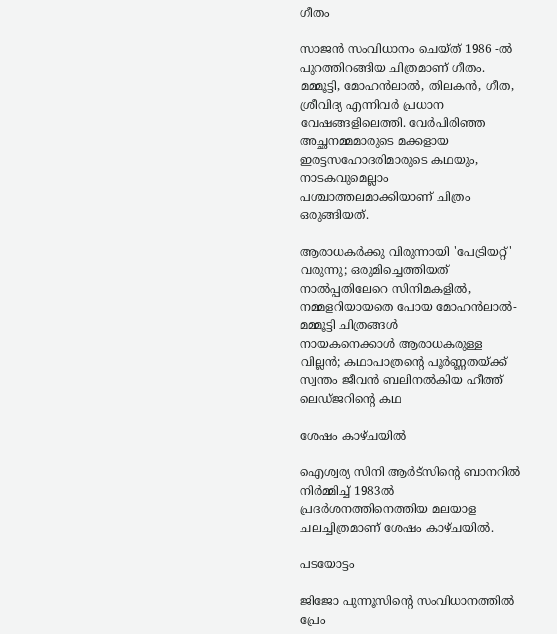ഗീതം

സാജൻ സംവിധാനം ചെയ്ത് 1986 -ൽ പുറത്തിറങ്ങിയ ചിത്രമാണ് ഗീതം. മമ്മൂട്ടി, മോഹൻലാൽ, തിലകൻ, ഗീത, ശ്രീവിദ്യ എന്നിവർ പ്രധാന വേഷങ്ങളിലെത്തി. വേർപിരിഞ്ഞ അച്ഛനമ്മമാരുടെ മക്കളായ ഇരട്ടസഹോദരിമാരുടെ കഥയും, നാടകവുമെല്ലാം പശ്ചാത്തലമാക്കിയാണ് ചിത്രം ഒരുങ്ങിയത്.

ആരാധകർക്കു വിരുന്നായി 'പേട്രിയറ്റ്' വരുന്നു; ഒരുമിച്ചെത്തിയത് നാൽപ്പതിലേറെ സിനിമകളിൽ, നമ്മളറിയായതെ പോയ മോഹൻലാൽ-മമ്മൂട്ടി ചിത്രങ്ങൾ
നായകനെക്കാൾ ആരാധകരുള്ള വില്ലൻ; കഥാപാത്രന്റെ പൂർണ്ണതയ്ക്ക് സ്വന്തം ജീവൻ ബലിനൽകിയ ഹീത്ത് ലെഡ്ജറിന്‍റെ കഥ

ശേഷം കാഴ്ചയിൽ

ഐശ്വര്യ സിനി ആർട്സിന്റെ ബാനറിൽ നിർമ്മിച്ച് 1983ൽ പ്രദർശനത്തിനെത്തിയ മലയാള ചലച്ചിത്രമാണ് ശേഷം കാഴ്ചയിൽ.

പടയോട്ടം

ജിജോ പുന്നൂസിന്റെ സംവിധാനത്തിൽ പ്രേം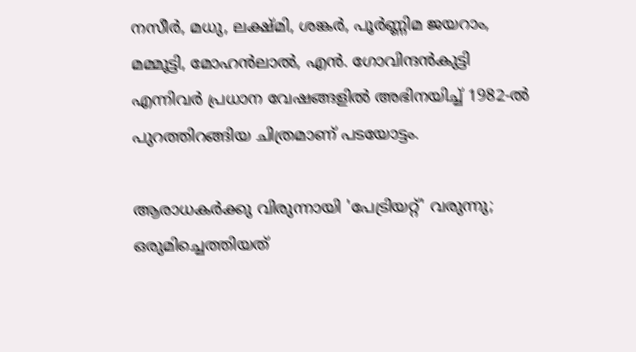നസീർ, മധു, ലക്ഷ്മി, ശങ്കർ, പൂർണ്ണിമ ജയറാം, മമ്മൂട്ടി, മോഹൻലാൽ, എൻ. ഗോവിന്ദൻകുട്ടി എന്നിവർ പ്രധാന വേഷങ്ങളിൽ അഭിനയിച്ച് 1982-ൽ പുറത്തിറങ്ങിയ ചിത്രമാണ് പടയോട്ടം.

ആരാധകർക്കു വിരുന്നായി 'പേട്രിയറ്റ്' വരുന്നു; ഒരുമിച്ചെത്തിയത്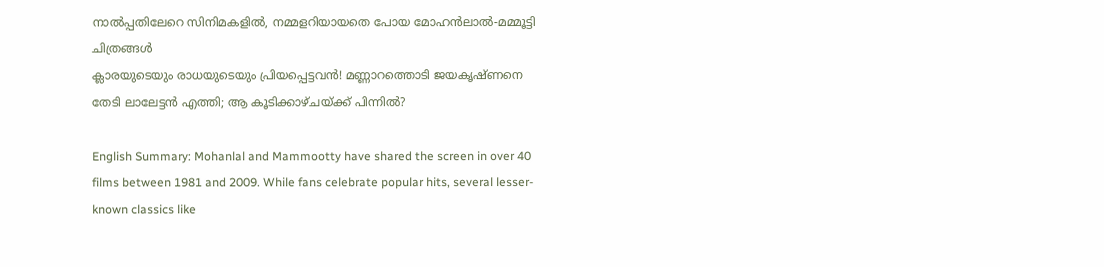നാൽപ്പതിലേറെ സിനിമകളിൽ, നമ്മളറിയായതെ പോയ മോഹൻലാൽ-മമ്മൂട്ടി ചിത്രങ്ങൾ
ക്ലാരയുടെയും രാധയുടെയും പ്രിയപ്പെട്ടവൻ! മണ്ണാറത്തൊടി ജയകൃഷ്ണനെ തേടി ലാലേട്ടൻ എത്തി; ആ കൂടിക്കാഴ്ചയ്ക്ക് പിന്നിൽ?

English Summary: Mohanlal and Mammootty have shared the screen in over 40 films between 1981 and 2009. While fans celebrate popular hits, several lesser-known classics like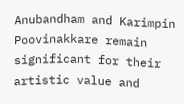Anubandham and Karimpin Poovinakkare remain significant for their artistic value and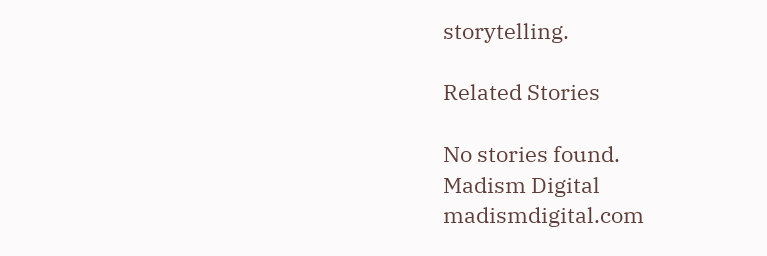storytelling.

Related Stories

No stories found.
Madism Digital
madismdigital.com